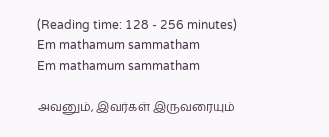(Reading time: 128 - 256 minutes)
Em mathamum sammatham
Em mathamum sammatham

அவனும், இவர்கள் இருவரையும்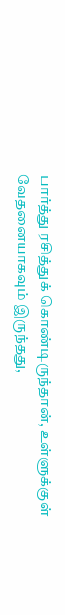பார்த்து ரசித்துக் கொண்டிருந்தான், உள்ளுக்குள் வேதனையாகவும் இருந்தது,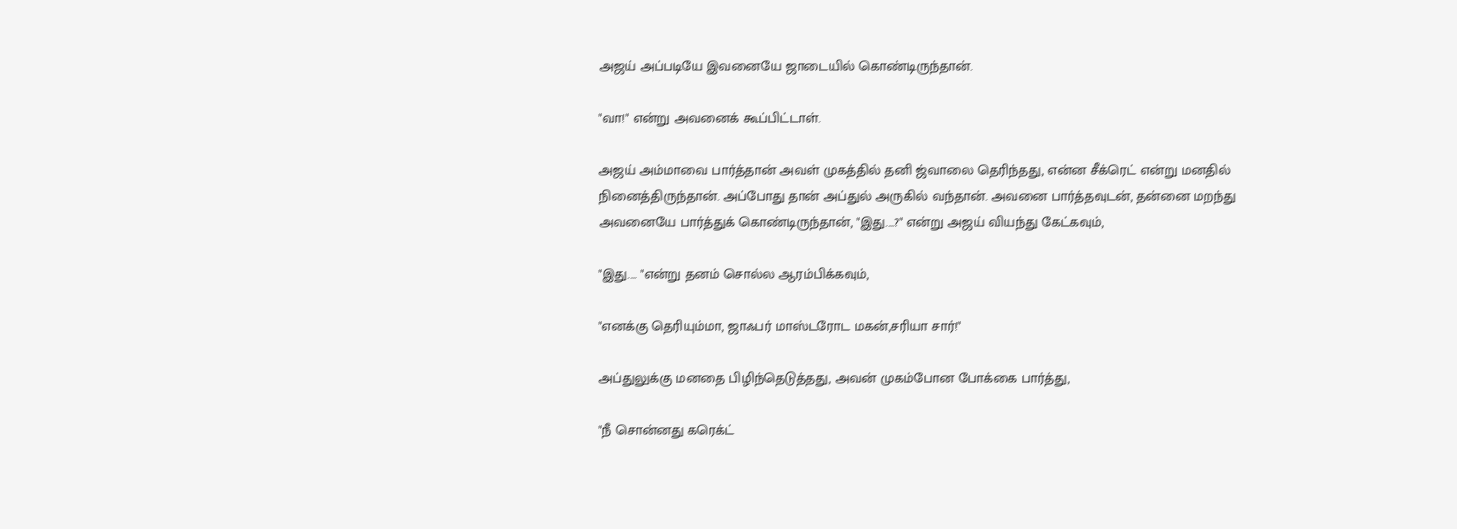அஜய் அப்படியே இவனையே ஜாடையில் கொண்டிருந்தான்.

"வா!" என்று அவனைக் கூப்பிட்டாள்.

அஜய் அம்மாவை பார்த்தான் அவள் முகத்தில் தனி ஜ்வாலை தெரிந்தது, என்ன சீக்ரெட் என்று மனதில் நினைத்திருந்தான். அப்போது தான் அப்துல் அருகில் வந்தான். அவனை பார்த்தவுடன், தன்னை மறந்து அவனையே பார்த்துக் கொண்டிருந்தான், "இது....?" என்று அஜய் வியந்து கேட்கவும்,

"இது.... "என்று தனம் சொல்ல ஆரம்பிக்கவும்,

"எனக்கு தெரியும்மா, ஜாஃபர் மாஸ்டரோட மகன்,சரியா சார்!"

அப்துலுக்கு மனதை பிழிந்தெடுத்தது, அவன் முகம்போன போக்கை பார்த்து,

"நீ சொன்னது கரெக்ட்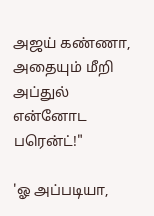அஜய் கண்ணா, அதையும் மீறி அப்துல் என்னோட பரென்ட்!"

'ஓ அப்படியா,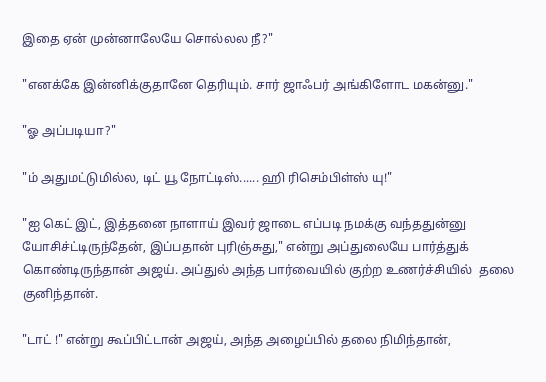இதை ஏன் முன்னாலேயே சொல்லல நீ?"

"எனக்கே இன்னிக்குதானே தெரியும். சார் ஜாஃபர் அங்கிளோட மகன்னு."

"ஓ அப்படியா?"

"ம் அதுமட்டுமில்ல, டிட் யூ நோட்டிஸ்...... ஹி ரிசெம்பிள்ஸ் யு!"

"ஐ கெட் இட், இத்தனை நாளாய் இவர் ஜாடை எப்படி நமக்கு வந்ததுன்னு யோசிச்ட்டிருந்தேன், இப்பதான் புரிஞ்சுது," என்று அப்துலையே பார்த்துக் கொண்டிருந்தான் அஜய். அப்துல் அந்த பார்வையில் குற்ற உணர்ச்சியில்  தலை குனிந்தான்.

"டாட் !" என்று கூப்பிட்டான் அஜய், அந்த அழைப்பில் தலை நிமிந்தான்,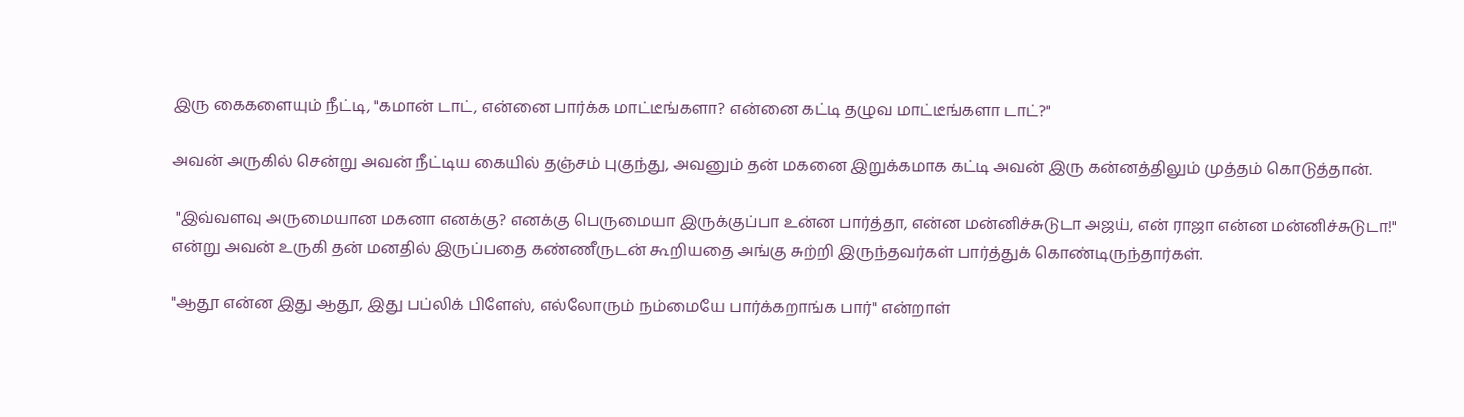இரு கைகளையும் நீட்டி, "கமான் டாட், என்னை பார்க்க மாட்டீங்களா? என்னை கட்டி தழுவ மாட்டீங்களா டாட்?"

அவன் அருகில் சென்று அவன் நீட்டிய கையில் தஞ்சம் புகுந்து, அவனும் தன் மகனை இறுக்கமாக கட்டி அவன் இரு கன்னத்திலும் முத்தம் கொடுத்தான்.

 "இவ்வளவு அருமையான மகனா எனக்கு? எனக்கு பெருமையா இருக்குப்பா உன்ன பார்த்தா, என்ன மன்னிச்சுடுடா அஜய், என் ராஜா என்ன மன்னிச்சுடுடா!" என்று அவன் உருகி தன் மனதில் இருப்பதை கண்ணீருடன் கூறியதை அங்கு சுற்றி இருந்தவர்கள் பார்த்துக் கொண்டிருந்தார்கள்.

"ஆதூ என்ன இது ஆதூ, இது பப்லிக் பிளேஸ், எல்லோரும் நம்மையே பார்க்கறாங்க பார்" என்றாள்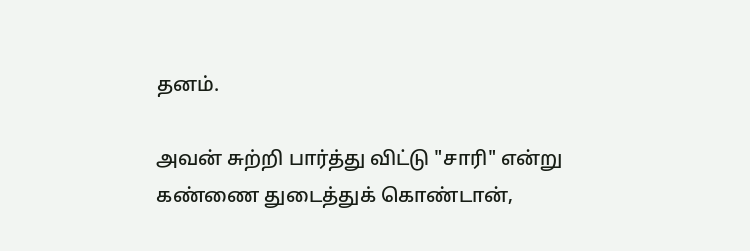தனம்.

அவன் சுற்றி பார்த்து விட்டு "சாரி" என்று கண்ணை துடைத்துக் கொண்டான்,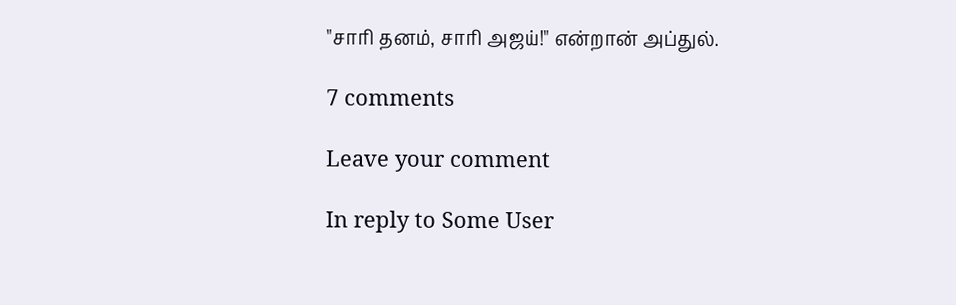"சாரி தனம், சாரி அஜய்!" என்றான் அப்துல்.

7 comments

Leave your comment

In reply to Some User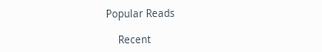Popular Reads

    Recent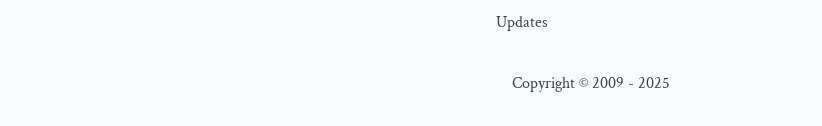Updates

    Copyright © 2009 - 2025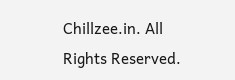Chillzee.in. All Rights Reserved.